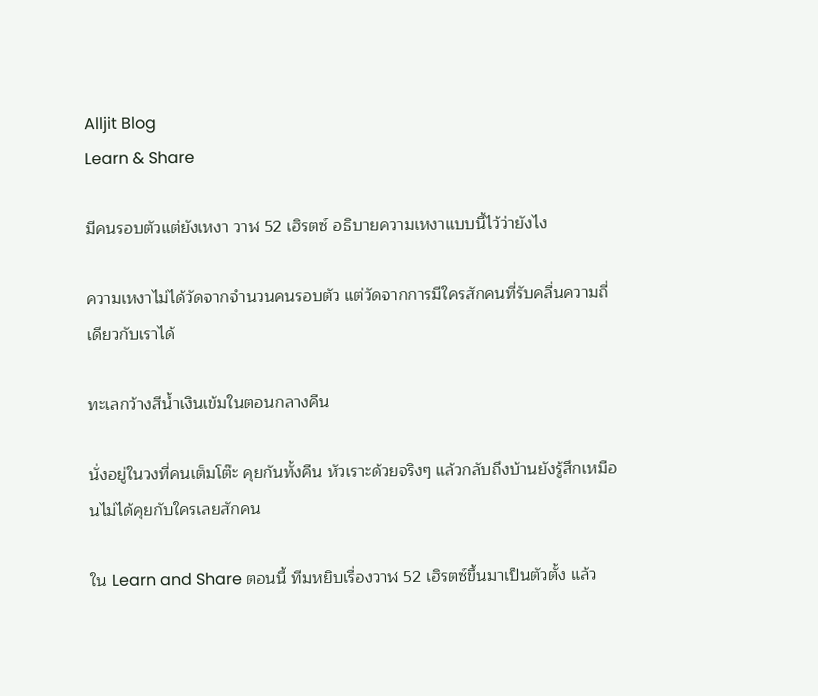Alljit Blog
Learn & Share

มีคนรอบตัวแต่ยังเหงา วาฬ 52 เฮิรตซ์ อธิบายความเหงาแบบนี้ไว้ว่ายังไง

ความเหงาไม่ได้วัดจากจำนวนคนรอบตัว แต่วัดจากการมีใครสักคนที่รับคลื่นความถี่เดียวกับเราได้

ทะเลกว้างสีน้ำเงินเข้มในตอนกลางคืน

นั่งอยู่ในวงที่คนเต็มโต๊ะ คุยกันทั้งคืน หัวเราะด้วยจริงๆ แล้วกลับถึงบ้านยังรู้สึกเหมือนไม่ได้คุยกับใครเลยสักคน

ใน Learn and Share ตอนนี้ ทีมหยิบเรื่องวาฬ 52 เฮิรตซ์ขึ้นมาเป็นตัวตั้ง แล้ว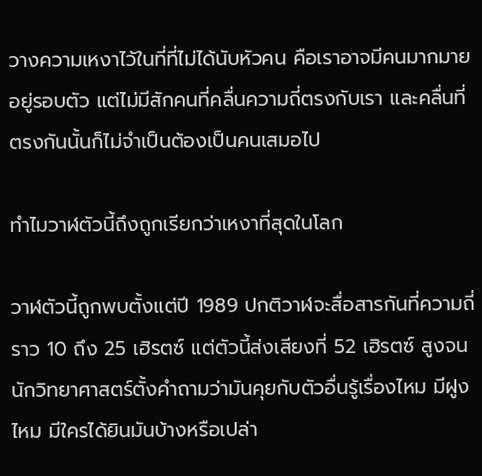วางความเหงาไว้ในที่ที่ไม่ได้นับหัวคน คือเราอาจมีคนมากมายอยู่รอบตัว แต่ไม่มีสักคนที่คลื่นความถี่ตรงกับเรา และคลื่นที่ตรงกันนั้นก็ไม่จำเป็นต้องเป็นคนเสมอไป

ทำไมวาฬตัวนี้ถึงถูกเรียกว่าเหงาที่สุดในโลก

วาฬตัวนี้ถูกพบตั้งแต่ปี 1989 ปกติวาฬจะสื่อสารกันที่ความถี่ราว 10 ถึง 25 เฮิรตซ์ แต่ตัวนี้ส่งเสียงที่ 52 เฮิรตซ์ สูงจนนักวิทยาศาสตร์ตั้งคำถามว่ามันคุยกับตัวอื่นรู้เรื่องไหม มีฝูงไหม มีใครได้ยินมันบ้างหรือเปล่า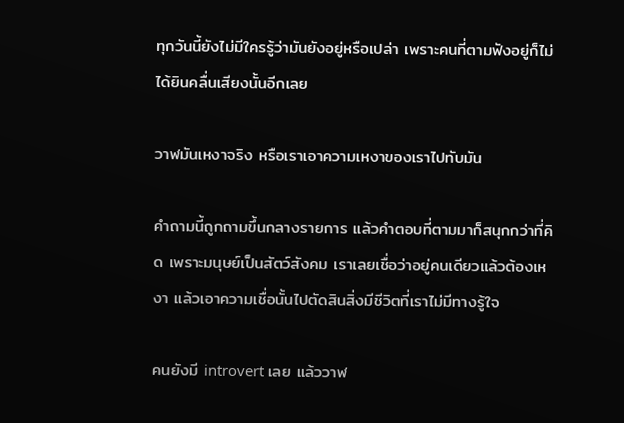ทุกวันนี้ยังไม่มีใครรู้ว่ามันยังอยู่หรือเปล่า เพราะคนที่ตามฟังอยู่ก็ไม่ได้ยินคลื่นเสียงนั้นอีกเลย

วาฬมันเหงาจริง หรือเราเอาความเหงาของเราไปทับมัน

คำถามนี้ถูกถามขึ้นกลางรายการ แล้วคำตอบที่ตามมาก็สนุกกว่าที่คิด เพราะมนุษย์เป็นสัตว์สังคม เราเลยเชื่อว่าอยู่คนเดียวแล้วต้องเหงา แล้วเอาความเชื่อนั้นไปตัดสินสิ่งมีชีวิตที่เราไม่มีทางรู้ใจ

คนยังมี introvert เลย แล้ววาฬ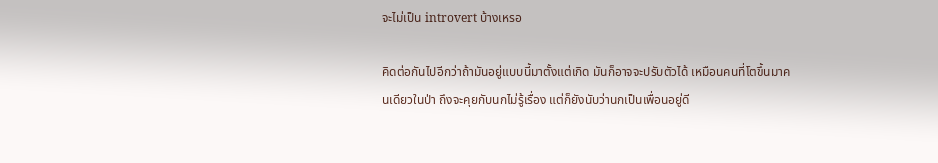จะไม่เป็น introvert บ้างเหรอ

คิดต่อกันไปอีกว่าถ้ามันอยู่แบบนี้มาตั้งแต่เกิด มันก็อาจจะปรับตัวได้ เหมือนคนที่โตขึ้นมาคนเดียวในป่า ถึงจะคุยกับนกไม่รู้เรื่อง แต่ก็ยังนับว่านกเป็นเพื่อนอยู่ดี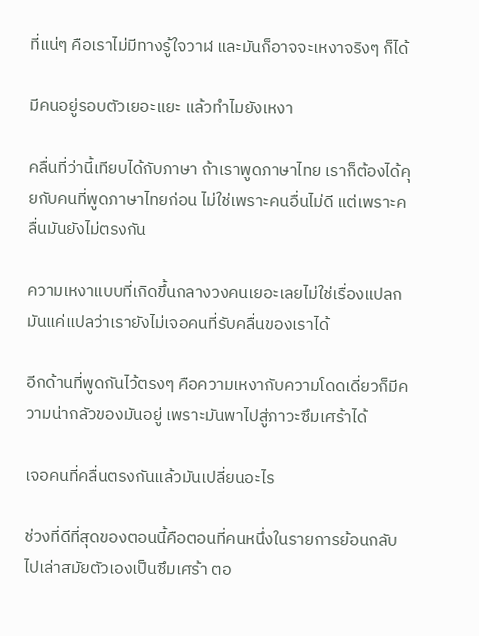ที่แน่ๆ คือเราไม่มีทางรู้ใจวาฬ และมันก็อาจจะเหงาจริงๆ ก็ได้

มีคนอยู่รอบตัวเยอะแยะ แล้วทำไมยังเหงา

คลื่นที่ว่านี้เทียบได้กับภาษา ถ้าเราพูดภาษาไทย เราก็ต้องได้คุยกับคนที่พูดภาษาไทยก่อน ไม่ใช่เพราะคนอื่นไม่ดี แต่เพราะคลื่นมันยังไม่ตรงกัน

ความเหงาแบบที่เกิดขึ้นกลางวงคนเยอะเลยไม่ใช่เรื่องแปลก มันแค่แปลว่าเรายังไม่เจอคนที่รับคลื่นของเราได้

อีกด้านที่พูดกันไว้ตรงๆ คือความเหงากับความโดดเดี่ยวก็มีความน่ากลัวของมันอยู่ เพราะมันพาไปสู่ภาวะซึมเศร้าได้

เจอคนที่คลื่นตรงกันแล้วมันเปลี่ยนอะไร

ช่วงที่ดีที่สุดของตอนนี้คือตอนที่คนหนึ่งในรายการย้อนกลับไปเล่าสมัยตัวเองเป็นซึมเศร้า ตอ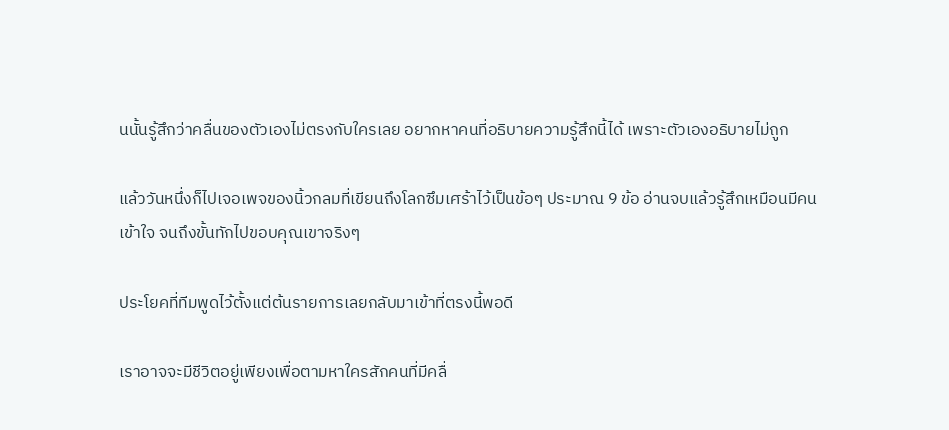นนั้นรู้สึกว่าคลื่นของตัวเองไม่ตรงกับใครเลย อยากหาคนที่อธิบายความรู้สึกนี้ได้ เพราะตัวเองอธิบายไม่ถูก

แล้ววันหนึ่งก็ไปเจอเพจของนิ้วกลมที่เขียนถึงโลกซึมเศร้าไว้เป็นข้อๆ ประมาณ 9 ข้อ อ่านจบแล้วรู้สึกเหมือนมีคนเข้าใจ จนถึงขั้นทักไปขอบคุณเขาจริงๆ

ประโยคที่ทีมพูดไว้ตั้งแต่ต้นรายการเลยกลับมาเข้าที่ตรงนี้พอดี

เราอาจจะมีชีวิตอยู่เพียงเพื่อตามหาใครสักคนที่มีคลื่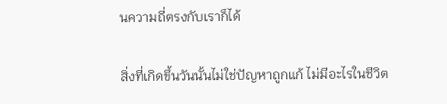นความถี่ตรงกับเราก็ได้

สิ่งที่เกิดขึ้นวันนั้นไม่ใช่ปัญหาถูกแก้ ไม่มีอะไรในชีวิต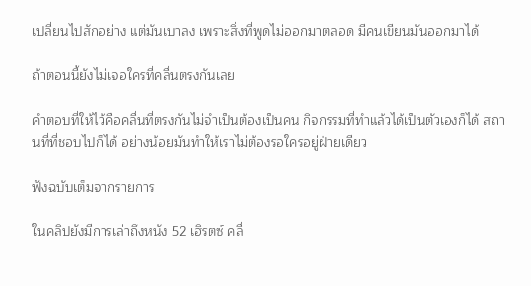เปลี่ยนไปสักอย่าง แต่มันเบาลง เพราะสิ่งที่พูดไม่ออกมาตลอด มีคนเขียนมันออกมาได้

ถ้าตอนนี้ยังไม่เจอใครที่คลื่นตรงกันเลย

คำตอบที่ให้ไว้คือคลื่นที่ตรงกันไม่จำเป็นต้องเป็นคน กิจกรรมที่ทำแล้วได้เป็นตัวเองก็ได้ สถานที่ที่ชอบไปก็ได้ อย่างน้อยมันทำให้เราไม่ต้องรอใครอยู่ฝ่ายเดียว

ฟังฉบับเต็มจากรายการ

ในคลิปยังมีการเล่าถึงหนัง 52 เฮิรตซ์ คลื่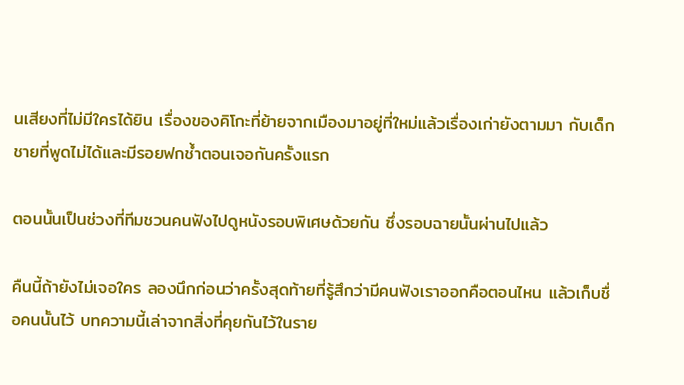นเสียงที่ไม่มีใครได้ยิน เรื่องของคิโกะที่ย้ายจากเมืองมาอยู่ที่ใหม่แล้วเรื่องเก่ายังตามมา กับเด็กชายที่พูดไม่ได้และมีรอยฟกช้ำตอนเจอกันครั้งแรก

ตอนนั้นเป็นช่วงที่ทีมชวนคนฟังไปดูหนังรอบพิเศษด้วยกัน ซึ่งรอบฉายนั้นผ่านไปแล้ว

คืนนี้ถ้ายังไม่เจอใคร ลองนึกก่อนว่าครั้งสุดท้ายที่รู้สึกว่ามีคนฟังเราออกคือตอนไหน แล้วเก็บชื่อคนนั้นไว้ บทความนี้เล่าจากสิ่งที่คุยกันไว้ในราย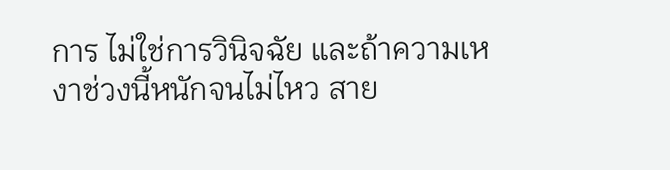การ ไม่ใช่การวินิจฉัย และถ้าความเหงาช่วงนี้หนักจนไม่ไหว สาย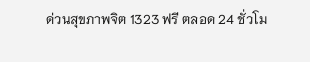ด่วนสุขภาพจิต 1323 ฟรี ตลอด 24 ชั่วโม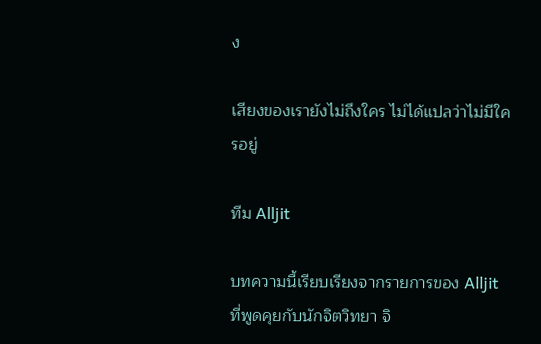ง

เสียงของเรายังไม่ถึงใคร ไม่ได้แปลว่าไม่มีใครอยู่

ทีม Alljit

บทความนี้เรียบเรียงจากรายการของ Alljit ที่พูดคุยกับนักจิตวิทยา จิ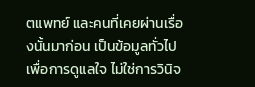ตแพทย์ และคนที่เคยผ่านเรื่องนั้นมาก่อน เป็นข้อมูลทั่วไปเพื่อการดูแลใจ ไม่ใช่การวินิจ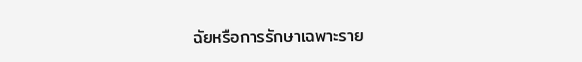ฉัยหรือการรักษาเฉพาะราย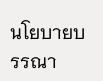นโยบายบรรณา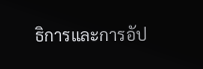ธิการและการอัป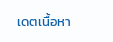เดตเนื้อหา